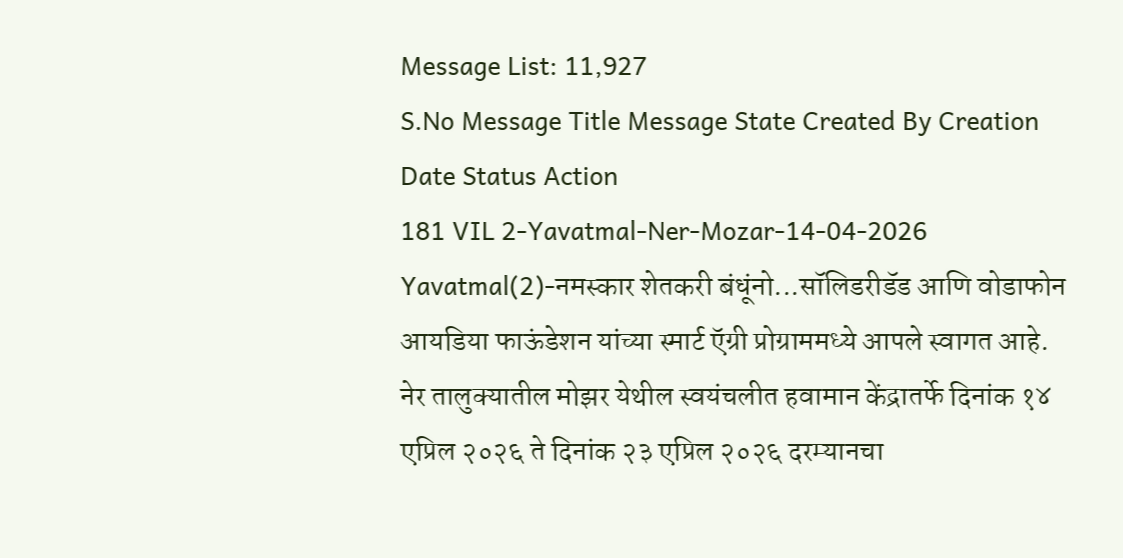Message List: 11,927
S.No Message Title Message State Created By Creation Date Status Action
181 VIL 2-Yavatmal-Ner-Mozar-14-04-2026 Yavatmal(2)-नमस्कार शेतकरी बंधूंनो...सॉलिडरीडॅड आणि वोडाफोन आयडिया फाऊंडेशन यांच्या स्मार्ट ऍग्री प्रोग्राममध्ये आपले स्वागत आहे. नेर तालुक्यातील मोझर येथील स्वयंचलीत हवामान केंद्रातर्फे दिनांक १४ एप्रिल २०२६ ते दिनांक २३ एप्रिल २०२६ दरम्यानचा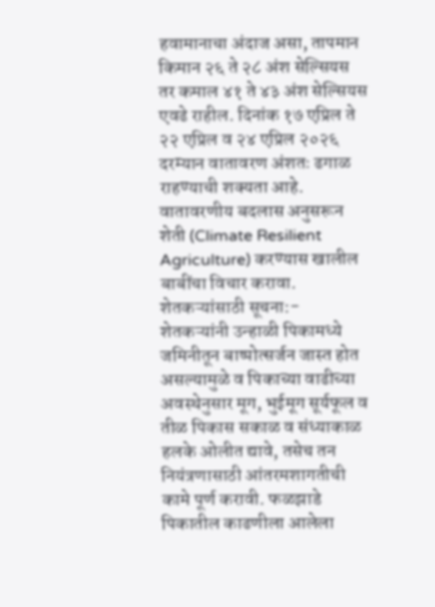हवामानाचा अंदाज असा, तापमान किमान २६ ते २८ अंश सेल्सियस तर कमाल ४१ ते ४३ अंश सेल्सियस एवढे राहील. दिनांक १७ एप्रिल ते २२ एप्रिल व २४ एप्रिल २०२६ दरम्यान वातावरण अंशतः ढगाळ राहण्याची शक्यता आहे. वातावरणीय बदलास अनुसरून शेती (Climate Resilient Agriculture) करण्यास खालील बाबींचा विचार करावा. शेतकऱ्यांसाठी सूचना:- शेतकऱ्यांनी उन्हाळी पिकामध्ये जमिनीतून बाष्पोत्सर्जन जास्त होत असल्यामुळे व पिकाच्या वाढीच्या अवस्थेनुसार मूग, भुईमूग सूर्यफूल व तीळ पिकास सकाळ व संध्याकाळ हलके ओलीत द्यावे, तसेच तन नियंत्रणासाठी आंतरमशागतीची कामे पूर्ण करावी. फळझाडे पिकातील काढणीला आलेला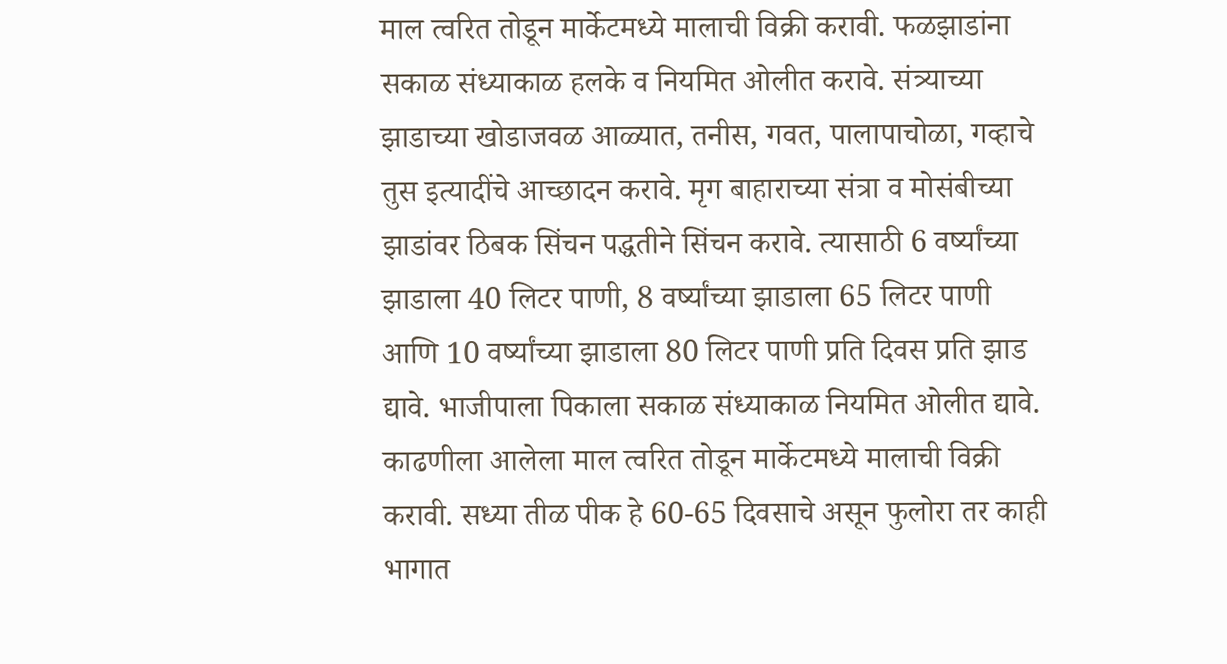माल त्वरित तोडून मार्केटमध्ये मालाची विक्री करावी. फळझाडांना सकाळ संध्याकाळ हलके व नियमित ओलीत करावे. संत्र्याच्या झाडाच्या खोडाजवळ आळ्यात, तनीस, गवत, पालापाचोळा, गव्हाचे तुस इत्यादींचे आच्छादन करावे. मृग बाहाराच्या संत्रा व मोसंबीच्या झाडांवर ठिबक सिंचन पद्धतीने सिंचन करावे. त्यासाठी 6 वर्ष्यांच्या झाडाला 40 लिटर पाणी, 8 वर्ष्यांच्या झाडाला 65 लिटर पाणी आणि 10 वर्ष्यांच्या झाडाला 80 लिटर पाणी प्रति दिवस प्रति झाड द्यावे. भाजीपाला पिकाला सकाळ संध्याकाळ नियमित ओलीत द्यावे. काढणीला आलेला माल त्वरित तोडून मार्केटमध्ये मालाची विक्री करावी. सध्या तीळ पीक हे 60-65 दिवसाचे असून फुलोरा तर काही भागात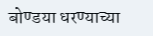बोण्डया धरण्याच्या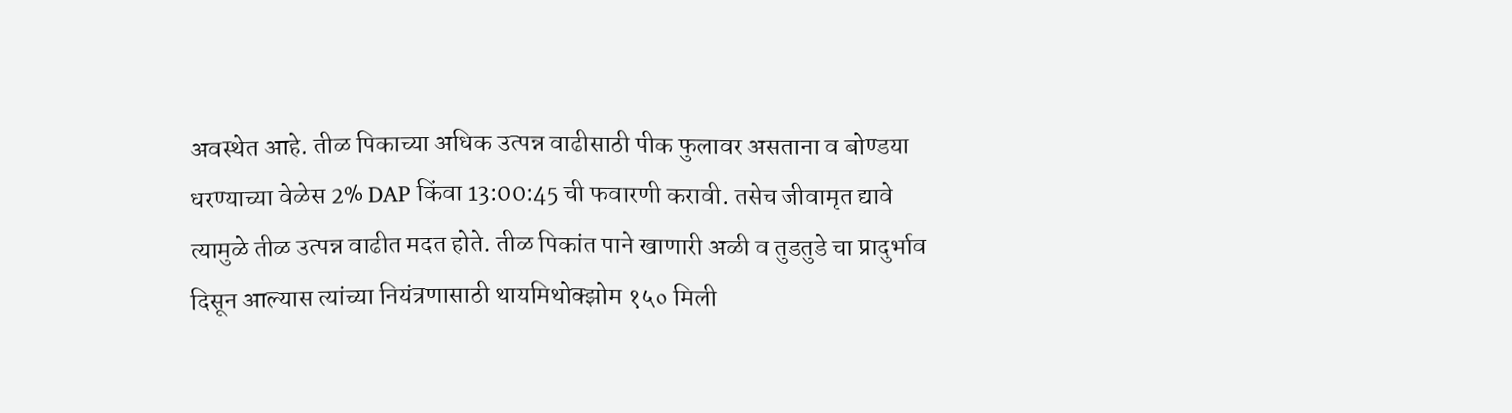अवस्थेत आहे. तीळ पिकाच्या अधिक उत्पन्न वाढीसाठी पीक फुलावर असताना व बोण्डया धरण्याच्या वेळेस 2% DAP किंवा 13:00:45 ची फवारणी करावी. तसेच जीवामृत द्यावे त्यामुळे तीळ उत्पन्न वाढीत मदत होते. तीळ पिकांत पाने खाणारी अळी व तुडतुडे चा प्रादुर्भाव दिसून आल्यास त्यांच्या नियंत्रणासाठी थायमिथोक्झोम १५० मिली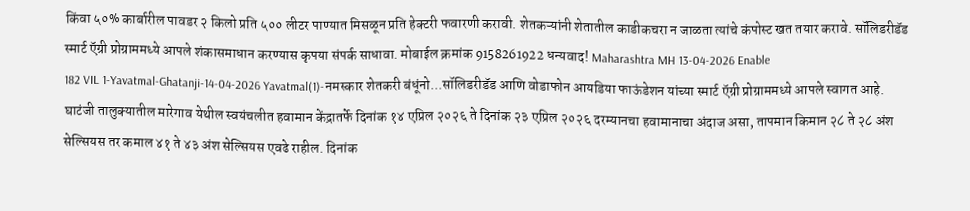किंवा ५०% कार्बारील पावडर २ किलो प्रति ५०० लीटर पाण्यात मिसळून प्रति हेक्टरी फवारणी करावी. शेतकऱ्यांनी शेतातील काडीकचरा न जाळता त्यांचे कंपोस्ट खत तयार करावे. सॉलिडरीडॅड स्मार्ट ऍग्री प्रोग्राममध्ये आपले शंकासमाधान करण्यास कृपया संपर्क साधावा. मोबाईल क्रमांक 9158261922 धन्यवाद! Maharashtra MH 13-04-2026 Enable
182 VIL 1-Yavatmal-Ghatanji-14-04-2026 Yavatmal(1)-नमस्कार शेतकरी बंधूंनो...सॉलिडरीडॅड आणि वोडाफोन आयडिया फाऊंडेशन यांच्या स्मार्ट ऍग्री प्रोग्राममध्ये आपले स्वागत आहे. घाटंजी तालुक्यातील मारेगाव येथील स्वयंचलीत हवामान केंद्रातर्फे दिनांक १४ एप्रिल २०२६ ते दिनांक २३ एप्रिल २०२६ दरम्यानचा हवामानाचा अंदाज असा, तापमान किमान २८ ते २८ अंश सेल्सियस तर कमाल ४१ ते ४३ अंश सेल्सियस एवढे राहील. दिनांक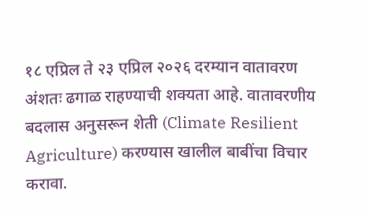१८ एप्रिल ते २३ एप्रिल २०२६ दरम्यान वातावरण अंशतः ढगाळ राहण्याची शक्यता आहे. वातावरणीय बदलास अनुसरून शेती (Climate Resilient Agriculture) करण्यास खालील बाबींचा विचार करावा.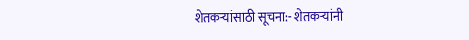शेतकऱ्यांसाठी सूचना:- शेतकऱ्यांनी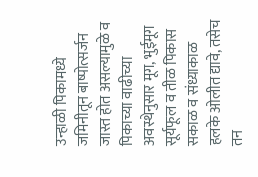उन्हाळी पिकामध्ये जमिनीतून बाष्पोत्सर्जन जास्त होत असल्यामुळे व पिकाच्या वाढीच्या अवस्थेनुसार मूग, भुईमूग सूर्यफूल व तीळ पिकास सकाळ व संध्याकाळ हलके ओलीत द्यावे, तसेच तन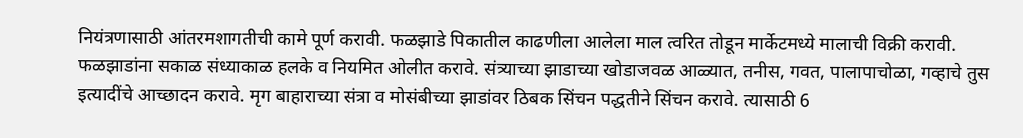नियंत्रणासाठी आंतरमशागतीची कामे पूर्ण करावी. फळझाडे पिकातील काढणीला आलेला माल त्वरित तोडून मार्केटमध्ये मालाची विक्री करावी. फळझाडांना सकाळ संध्याकाळ हलके व नियमित ओलीत करावे. संत्र्याच्या झाडाच्या खोडाजवळ आळ्यात, तनीस, गवत, पालापाचोळा, गव्हाचे तुस इत्यादींचे आच्छादन करावे. मृग बाहाराच्या संत्रा व मोसंबीच्या झाडांवर ठिबक सिंचन पद्धतीने सिंचन करावे. त्यासाठी 6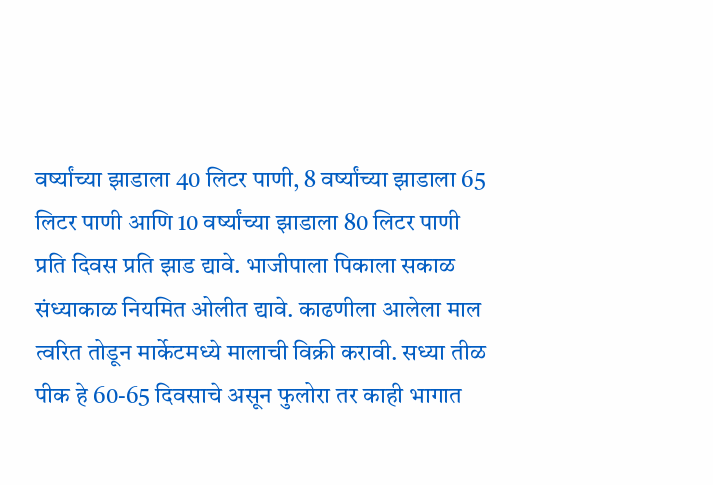वर्ष्यांच्या झाडाला 40 लिटर पाणी, 8 वर्ष्यांच्या झाडाला 65 लिटर पाणी आणि 10 वर्ष्यांच्या झाडाला 80 लिटर पाणी प्रति दिवस प्रति झाड द्यावे. भाजीपाला पिकाला सकाळ संध्याकाळ नियमित ओलीत द्यावे. काढणीला आलेला माल त्वरित तोडून मार्केटमध्ये मालाची विक्री करावी. सध्या तीळ पीक हे 60-65 दिवसाचे असून फुलोरा तर काही भागात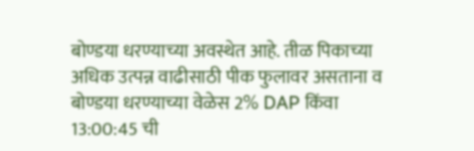बोण्डया धरण्याच्या अवस्थेत आहे. तीळ पिकाच्या अधिक उत्पन्न वाढीसाठी पीक फुलावर असताना व बोण्डया धरण्याच्या वेळेस 2% DAP किंवा 13:00:45 ची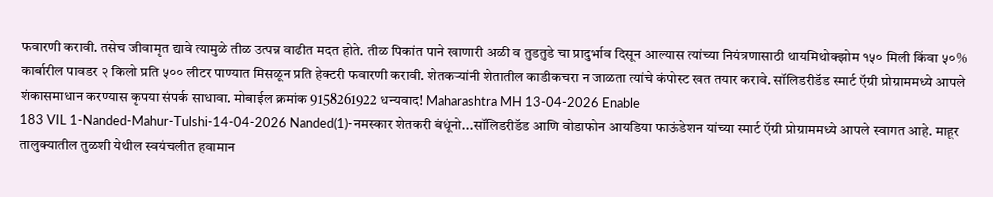फवारणी करावी. तसेच जीवामृत द्यावे त्यामुळे तीळ उत्पन्न वाढीत मदत होते. तीळ पिकांत पाने खाणारी अळी व तुडतुडे चा प्रादुर्भाव दिसून आल्यास त्यांच्या नियंत्रणासाठी थायमिथोक्झोम १५० मिली किंवा ५०% कार्बारील पावडर २ किलो प्रति ५०० लीटर पाण्यात मिसळून प्रति हेक्टरी फवारणी करावी. शेतकऱ्यांनी शेतातील काडीकचरा न जाळता त्यांचे कंपोस्ट खत तयार करावे. सॉलिडरीडॅड स्मार्ट ऍग्री प्रोग्राममध्ये आपले शंकासमाधान करण्यास कृपया संपर्क साधावा. मोबाईल क्रमांक 9158261922 धन्यवाद! Maharashtra MH 13-04-2026 Enable
183 VIL 1-Nanded-Mahur-Tulshi-14-04-2026 Nanded(1)-नमस्कार शेतकरी बंधूंनो...सॉलिडरीडॅड आणि वोडाफोन आयडिया फाऊंडेशन यांच्या स्मार्ट ऍग्री प्रोग्राममध्ये आपले स्वागत आहे. माहूर तालुक्यातील तुळशी येथील स्वयंचलीत हवामान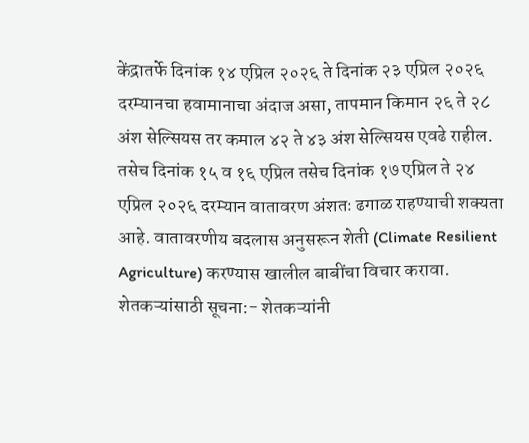केंद्रातर्फे दिनांक १४ एप्रिल २०२६ ते दिनांक २३ एप्रिल २०२६ दरम्यानचा हवामानाचा अंदाज असा, तापमान किमान २६ ते २८ अंश सेल्सियस तर कमाल ४२ ते ४३ अंश सेल्सियस एवढे राहील. तसेच दिनांक १५ व १६ एप्रिल तसेच दिनांक १७ एप्रिल ते २४ एप्रिल २०२६ दरम्यान वातावरण अंशतः ढगाळ राहण्याची शक्यता आहे. वातावरणीय बदलास अनुसरून शेती (Climate Resilient Agriculture) करण्यास खालील बाबींचा विचार करावा. शेतकऱ्यांसाठी सूचना:- शेतकऱ्यांनी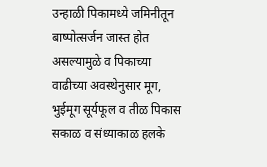उन्हाळी पिकामध्ये जमिनीतून बाष्पोत्सर्जन जास्त होत असल्यामुळे व पिकाच्या वाढीच्या अवस्थेनुसार मूग, भुईमूग सूर्यफूल व तीळ पिकास सकाळ व संध्याकाळ हलके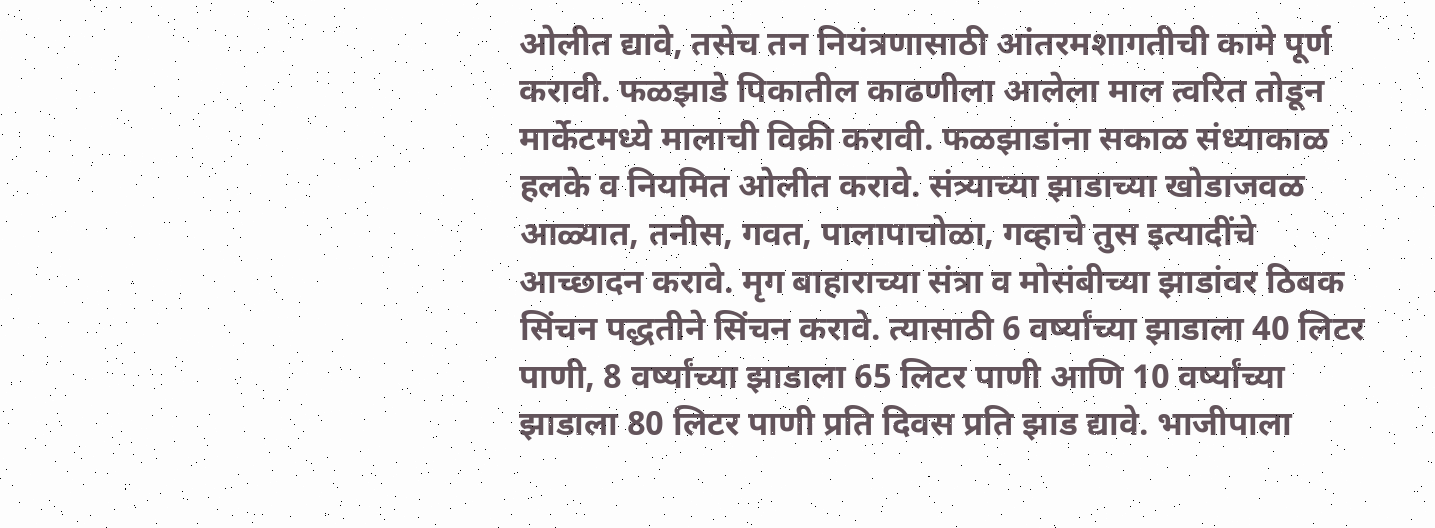ओलीत द्यावे, तसेच तन नियंत्रणासाठी आंतरमशागतीची कामे पूर्ण करावी. फळझाडे पिकातील काढणीला आलेला माल त्वरित तोडून मार्केटमध्ये मालाची विक्री करावी. फळझाडांना सकाळ संध्याकाळ हलके व नियमित ओलीत करावे. संत्र्याच्या झाडाच्या खोडाजवळ आळ्यात, तनीस, गवत, पालापाचोळा, गव्हाचे तुस इत्यादींचे आच्छादन करावे. मृग बाहाराच्या संत्रा व मोसंबीच्या झाडांवर ठिबक सिंचन पद्धतीने सिंचन करावे. त्यासाठी 6 वर्ष्यांच्या झाडाला 40 लिटर पाणी, 8 वर्ष्यांच्या झाडाला 65 लिटर पाणी आणि 10 वर्ष्यांच्या झाडाला 80 लिटर पाणी प्रति दिवस प्रति झाड द्यावे. भाजीपाला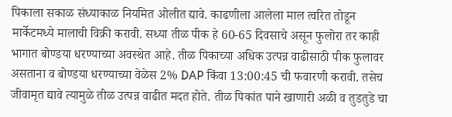पिकाला सकाळ संध्याकाळ नियमित ओलीत द्यावे. काढणीला आलेला माल त्वरित तोडून मार्केटमध्ये मालाची विक्री करावी. सध्या तीळ पीक हे 60-65 दिवसाचे असून फुलोरा तर काही भागात बोण्डया धरण्याच्या अवस्थेत आहे. तीळ पिकाच्या अधिक उत्पन्न वाढीसाठी पीक फुलावर असताना व बोण्डया धरण्याच्या वेळेस 2% DAP किंवा 13:00:45 ची फवारणी करावी. तसेच जीवामृत द्यावे त्यामुळे तीळ उत्पन्न वाढीत मदत होते. तीळ पिकांत पाने खाणारी अळी व तुडतुडे चा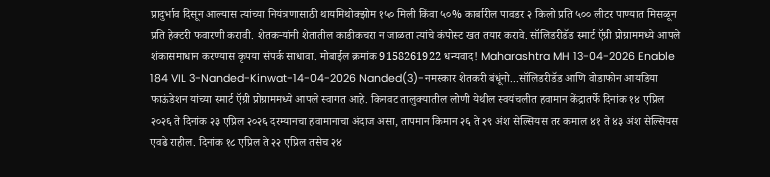प्रादुर्भाव दिसून आल्यास त्यांच्या नियंत्रणासाठी थायमिथोक्झोम १५० मिली किंवा ५०% कार्बारील पावडर २ किलो प्रति ५०० लीटर पाण्यात मिसळून प्रति हेक्टरी फवारणी करावी. शेतकऱ्यांनी शेतातील काडीकचरा न जाळता त्यांचे कंपोस्ट खत तयार करावे. सॉलिडरीडॅड स्मार्ट ऍग्री प्रोग्राममध्ये आपले शंकासमाधान करण्यास कृपया संपर्क साधावा. मोबाईल क्रमांक 9158261922 धन्यवाद! Maharashtra MH 13-04-2026 Enable
184 VIL 3-Nanded-Kinwat-14-04-2026 Nanded(3)-नमस्कार शेतकरी बंधूंनो...सॉलिडरीडॅड आणि वोडाफोन आयडिया फाऊंडेशन यांच्या स्मार्ट ऍग्री प्रोग्राममध्ये आपले स्वागत आहे. किनवट तालुक्यातील लोणी येथील स्वयंचलीत हवामान केंद्रातर्फे दिनांक १४ एप्रिल २०२६ ते दिनांक २३ एप्रिल २०२६ दरम्यानचा हवामानाचा अंदाज असा, तापमान किमान २६ ते २९ अंश सेल्सियस तर कमाल ४१ ते ४३ अंश सेल्सियस एवढे राहील. दिनांक १८ एप्रिल ते २२ एप्रिल तसेच २४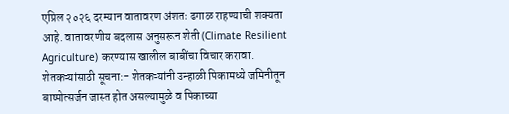एप्रिल २०२६ दरम्यान वातावरण अंशतः ढगाळ राहण्याची शक्यता आहे. वातावरणीय बदलास अनुसरून शेती (Climate Resilient Agriculture) करण्यास खालील बाबींचा विचार करावा. शेतकऱ्यांसाठी सूचना:- शेतकऱ्यांनी उन्हाळी पिकामध्ये जमिनीतून बाष्पोत्सर्जन जास्त होत असल्यामुळे व पिकाच्या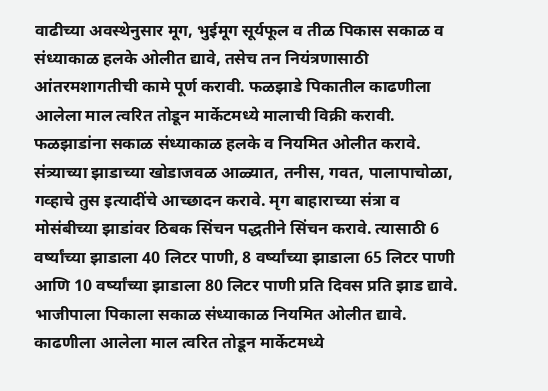वाढीच्या अवस्थेनुसार मूग, भुईमूग सूर्यफूल व तीळ पिकास सकाळ व संध्याकाळ हलके ओलीत द्यावे, तसेच तन नियंत्रणासाठी आंतरमशागतीची कामे पूर्ण करावी. फळझाडे पिकातील काढणीला आलेला माल त्वरित तोडून मार्केटमध्ये मालाची विक्री करावी. फळझाडांना सकाळ संध्याकाळ हलके व नियमित ओलीत करावे. संत्र्याच्या झाडाच्या खोडाजवळ आळ्यात, तनीस, गवत, पालापाचोळा, गव्हाचे तुस इत्यादींचे आच्छादन करावे. मृग बाहाराच्या संत्रा व मोसंबीच्या झाडांवर ठिबक सिंचन पद्धतीने सिंचन करावे. त्यासाठी 6 वर्ष्यांच्या झाडाला 40 लिटर पाणी, 8 वर्ष्यांच्या झाडाला 65 लिटर पाणी आणि 10 वर्ष्यांच्या झाडाला 80 लिटर पाणी प्रति दिवस प्रति झाड द्यावे. भाजीपाला पिकाला सकाळ संध्याकाळ नियमित ओलीत द्यावे. काढणीला आलेला माल त्वरित तोडून मार्केटमध्ये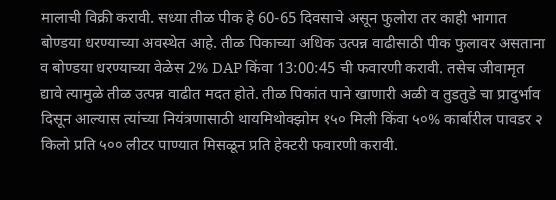मालाची विक्री करावी. सध्या तीळ पीक हे 60-65 दिवसाचे असून फुलोरा तर काही भागात बोण्डया धरण्याच्या अवस्थेत आहे. तीळ पिकाच्या अधिक उत्पन्न वाढीसाठी पीक फुलावर असताना व बोण्डया धरण्याच्या वेळेस 2% DAP किंवा 13:00:45 ची फवारणी करावी. तसेच जीवामृत द्यावे त्यामुळे तीळ उत्पन्न वाढीत मदत होते. तीळ पिकांत पाने खाणारी अळी व तुडतुडे चा प्रादुर्भाव दिसून आल्यास त्यांच्या नियंत्रणासाठी थायमिथोक्झोम १५० मिली किंवा ५०% कार्बारील पावडर २ किलो प्रति ५०० लीटर पाण्यात मिसळून प्रति हेक्टरी फवारणी करावी.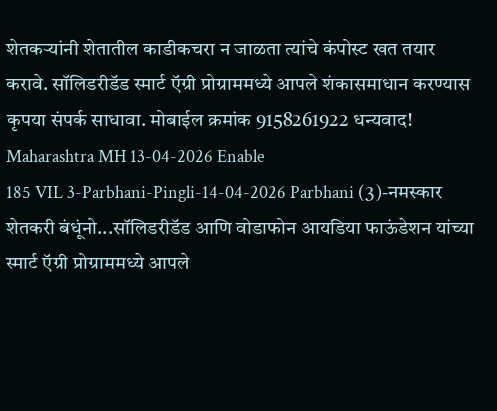शेतकऱ्यांनी शेतातील काडीकचरा न जाळता त्यांचे कंपोस्ट खत तयार करावे. सॉलिडरीडॅड स्मार्ट ऍग्री प्रोग्राममध्ये आपले शंकासमाधान करण्यास कृपया संपर्क साधावा. मोबाईल क्रमांक 9158261922 धन्यवाद! Maharashtra MH 13-04-2026 Enable
185 VIL 3-Parbhani-Pingli-14-04-2026 Parbhani (3)-नमस्कार शेतकरी बंधूंनो...सॉलिडरीडॅड आणि वोडाफोन आयडिया फाऊंडेशन यांच्या स्मार्ट ऍग्री प्रोग्राममध्ये आपले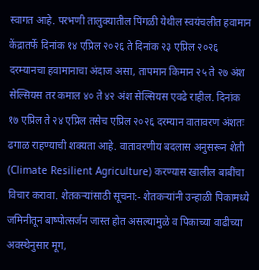स्वागत आहे. परभणी तालुक्यातील पिंगळी येथील स्वयंचलीत हवामान केंद्रातर्फे दिनांक १४ एप्रिल २०२६ ते दिनांक २३ एप्रिल २०२६ दरम्यानचा हवामानाचा अंदाज असा, तापमान किमान २५ ते २७ अंश सेल्सियस तर कमाल ४० ते ४२ अंश सेल्सियस एवढे राहील. दिनांक १७ एप्रिल ते २४ एप्रिल तसेच एप्रिल २०२६ दरम्यान वातावरण अंशतः ढगाळ राहण्याची शक्यता आहे. वातावरणीय बदलास अनुसरून शेती (Climate Resilient Agriculture) करण्यास खालील बाबींचा विचार करावा. शेतकऱ्यांसाठी सूचना:- शेतकऱ्यांनी उन्हाळी पिकामध्ये जमिनीतून बाष्पोत्सर्जन जास्त होत असल्यामुळे व पिकाच्या वाढीच्या अवस्थेनुसार मूग,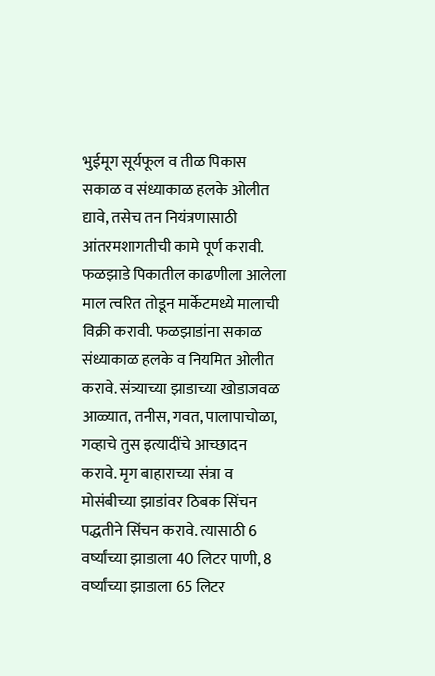भुईमूग सूर्यफूल व तीळ पिकास सकाळ व संध्याकाळ हलके ओलीत द्यावे, तसेच तन नियंत्रणासाठी आंतरमशागतीची कामे पूर्ण करावी. फळझाडे पिकातील काढणीला आलेला माल त्वरित तोडून मार्केटमध्ये मालाची विक्री करावी. फळझाडांना सकाळ संध्याकाळ हलके व नियमित ओलीत करावे. संत्र्याच्या झाडाच्या खोडाजवळ आळ्यात, तनीस, गवत, पालापाचोळा, गव्हाचे तुस इत्यादींचे आच्छादन करावे. मृग बाहाराच्या संत्रा व मोसंबीच्या झाडांवर ठिबक सिंचन पद्धतीने सिंचन करावे. त्यासाठी 6 वर्ष्यांच्या झाडाला 40 लिटर पाणी, 8 वर्ष्यांच्या झाडाला 65 लिटर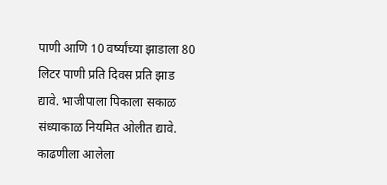पाणी आणि 10 वर्ष्यांच्या झाडाला 80 लिटर पाणी प्रति दिवस प्रति झाड द्यावे. भाजीपाला पिकाला सकाळ संध्याकाळ नियमित ओलीत द्यावे. काढणीला आलेला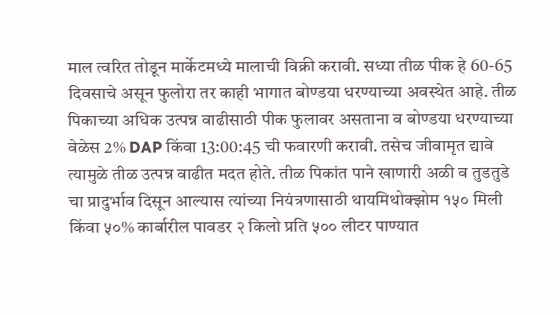माल त्वरित तोडून मार्केटमध्ये मालाची विक्री करावी. सध्या तीळ पीक हे 60-65 दिवसाचे असून फुलोरा तर काही भागात बोण्डया धरण्याच्या अवस्थेत आहे. तीळ पिकाच्या अधिक उत्पन्न वाढीसाठी पीक फुलावर असताना व बोण्डया धरण्याच्या वेळेस 2% DAP किंवा 13:00:45 ची फवारणी करावी. तसेच जीवामृत द्यावे त्यामुळे तीळ उत्पन्न वाढीत मदत होते. तीळ पिकांत पाने खाणारी अळी व तुडतुडे चा प्रादुर्भाव दिसून आल्यास त्यांच्या नियंत्रणासाठी थायमिथोक्झोम १५० मिली किंवा ५०% कार्बारील पावडर २ किलो प्रति ५०० लीटर पाण्यात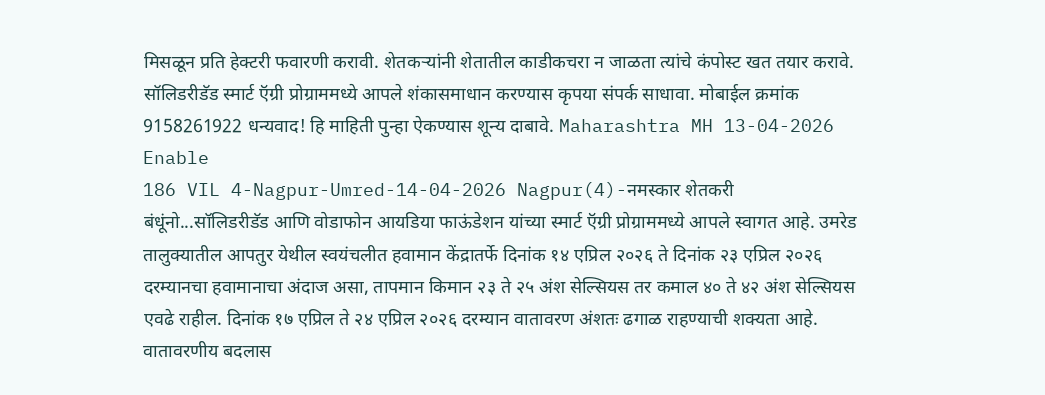मिसळून प्रति हेक्टरी फवारणी करावी. शेतकऱ्यांनी शेतातील काडीकचरा न जाळता त्यांचे कंपोस्ट खत तयार करावे. सॉलिडरीडॅड स्मार्ट ऍग्री प्रोग्राममध्ये आपले शंकासमाधान करण्यास कृपया संपर्क साधावा. मोबाईल क्रमांक 9158261922 धन्यवाद! हि माहिती पुन्हा ऐकण्यास शून्य दाबावे. Maharashtra MH 13-04-2026 Enable
186 VIL 4-Nagpur-Umred-14-04-2026 Nagpur(4)-नमस्कार शेतकरी बंधूंनो...सॉलिडरीडॅड आणि वोडाफोन आयडिया फाऊंडेशन यांच्या स्मार्ट ऍग्री प्रोग्राममध्ये आपले स्वागत आहे. उमरेड तालुक्यातील आपतुर येथील स्वयंचलीत हवामान केंद्रातर्फे दिनांक १४ एप्रिल २०२६ ते दिनांक २३ एप्रिल २०२६ दरम्यानचा हवामानाचा अंदाज असा, तापमान किमान २३ ते २५ अंश सेल्सियस तर कमाल ४० ते ४२ अंश सेल्सियस एवढे राहील. दिनांक १७ एप्रिल ते २४ एप्रिल २०२६ दरम्यान वातावरण अंशतः ढगाळ राहण्याची शक्यता आहे. वातावरणीय बदलास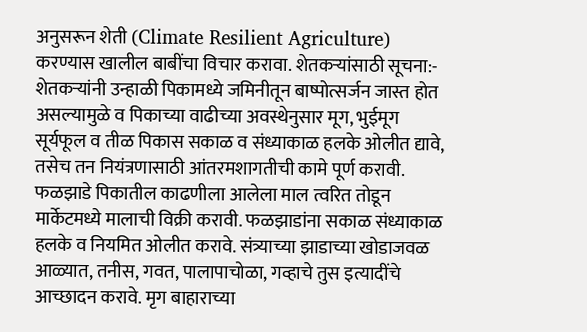अनुसरून शेती (Climate Resilient Agriculture) करण्यास खालील बाबींचा विचार करावा. शेतकऱ्यांसाठी सूचना:- शेतकऱ्यांनी उन्हाळी पिकामध्ये जमिनीतून बाष्पोत्सर्जन जास्त होत असल्यामुळे व पिकाच्या वाढीच्या अवस्थेनुसार मूग, भुईमूग सूर्यफूल व तीळ पिकास सकाळ व संध्याकाळ हलके ओलीत द्यावे, तसेच तन नियंत्रणासाठी आंतरमशागतीची कामे पूर्ण करावी. फळझाडे पिकातील काढणीला आलेला माल त्वरित तोडून मार्केटमध्ये मालाची विक्री करावी. फळझाडांना सकाळ संध्याकाळ हलके व नियमित ओलीत करावे. संत्र्याच्या झाडाच्या खोडाजवळ आळ्यात, तनीस, गवत, पालापाचोळा, गव्हाचे तुस इत्यादींचे आच्छादन करावे. मृग बाहाराच्या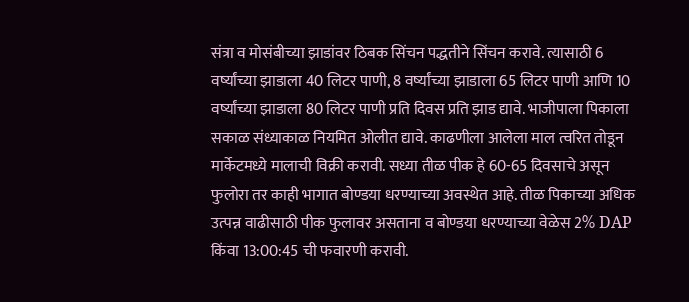संत्रा व मोसंबीच्या झाडांवर ठिबक सिंचन पद्धतीने सिंचन करावे. त्यासाठी 6 वर्ष्यांच्या झाडाला 40 लिटर पाणी, 8 वर्ष्यांच्या झाडाला 65 लिटर पाणी आणि 10 वर्ष्यांच्या झाडाला 80 लिटर पाणी प्रति दिवस प्रति झाड द्यावे. भाजीपाला पिकाला सकाळ संध्याकाळ नियमित ओलीत द्यावे. काढणीला आलेला माल त्वरित तोडून मार्केटमध्ये मालाची विक्री करावी. सध्या तीळ पीक हे 60-65 दिवसाचे असून फुलोरा तर काही भागात बोण्डया धरण्याच्या अवस्थेत आहे. तीळ पिकाच्या अधिक उत्पन्न वाढीसाठी पीक फुलावर असताना व बोण्डया धरण्याच्या वेळेस 2% DAP किंवा 13:00:45 ची फवारणी करावी.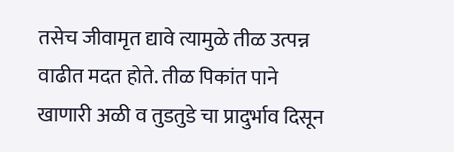तसेच जीवामृत द्यावे त्यामुळे तीळ उत्पन्न वाढीत मदत होते. तीळ पिकांत पाने खाणारी अळी व तुडतुडे चा प्रादुर्भाव दिसून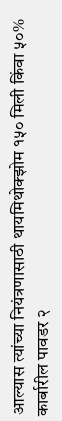आल्यास त्यांच्या नियंत्रणासाठी थायमिथोक्झोम १५० मिली किंवा ५०% कार्बारील पावडर २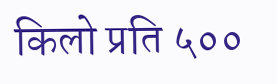किलो प्रति ५००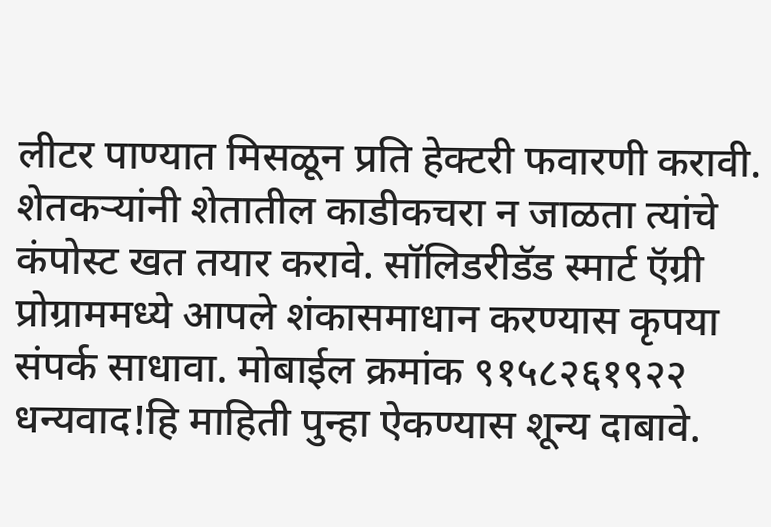लीटर पाण्यात मिसळून प्रति हेक्टरी फवारणी करावी. शेतकऱ्यांनी शेतातील काडीकचरा न जाळता त्यांचे कंपोस्ट खत तयार करावे. सॉलिडरीडॅड स्मार्ट ऍग्री प्रोग्राममध्ये आपले शंकासमाधान करण्यास कृपया संपर्क साधावा. मोबाईल क्रमांक ९१५८२६१९२२ धन्यवाद!हि माहिती पुन्हा ऐकण्यास शून्य दाबावे.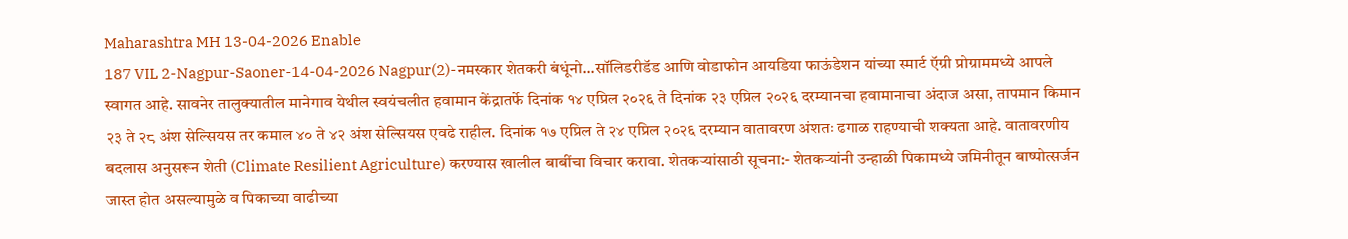Maharashtra MH 13-04-2026 Enable
187 VIL 2-Nagpur-Saoner-14-04-2026 Nagpur(2)-नमस्कार शेतकरी बंधूंनो...सॉलिडरीडॅड आणि वोडाफोन आयडिया फाऊंडेशन यांच्या स्मार्ट ऍग्री प्रोग्राममध्ये आपले स्वागत आहे. सावनेर तालुक्यातील मानेगाव येथील स्वयंचलीत हवामान केंद्रातर्फे दिनांक १४ एप्रिल २०२६ ते दिनांक २३ एप्रिल २०२६ दरम्यानचा हवामानाचा अंदाज असा, तापमान किमान २३ ते २८ अंश सेल्सियस तर कमाल ४० ते ४२ अंश सेल्सियस एवढे राहील. दिनांक १७ एप्रिल ते २४ एप्रिल २०२६ दरम्यान वातावरण अंशतः ढगाळ राहण्याची शक्यता आहे. वातावरणीय बदलास अनुसरून शेती (Climate Resilient Agriculture) करण्यास खालील बाबींचा विचार करावा. शेतकऱ्यांसाठी सूचना:- शेतकऱ्यांनी उन्हाळी पिकामध्ये जमिनीतून बाष्पोत्सर्जन जास्त होत असल्यामुळे व पिकाच्या वाढीच्या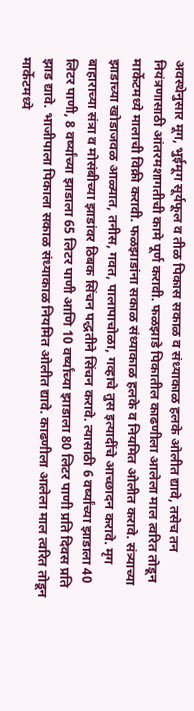अवस्थेनुसार मूग, भुईमूग सूर्यफूल व तीळ पिकास सकाळ व संध्याकाळ हलके ओलीत द्यावे, तसेच तन नियंत्रणासाठी आंतरमशागतीची कामे पूर्ण करावी. फळझाडे पिकातील काढणीला आलेला माल त्वरित तोडून मार्केटमध्ये मालाची विक्री करावी. फळझाडांना सकाळ संध्याकाळ हलके व नियमित ओलीत करावे. संत्र्याच्या झाडाच्या खोडाजवळ आळ्यात, तनीस, गवत, पालापाचोळा, गव्हाचे तुस इत्यादींचे आच्छादन करावे. मृग बाहाराच्या संत्रा व मोसंबीच्या झाडांवर ठिबक सिंचन पद्धतीने सिंचन करावे. त्यासाठी 6 वर्ष्यांच्या झाडाला 40 लिटर पाणी, 8 वर्ष्यांच्या झाडाला 65 लिटर पाणी आणि 10 वर्ष्यांच्या झाडाला 80 लिटर पाणी प्रति दिवस प्रति झाड द्यावे. भाजीपाला पिकाला सकाळ संध्याकाळ नियमित ओलीत द्यावे. काढणीला आलेला माल त्वरित तोडून मार्केटमध्ये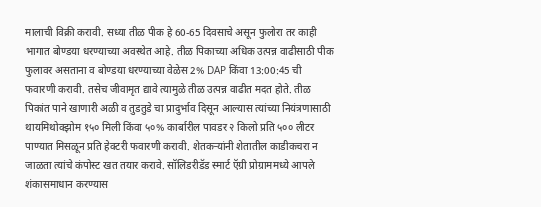मालाची विक्री करावी. सध्या तीळ पीक हे 60-65 दिवसाचे असून फुलोरा तर काही भागात बोण्डया धरण्याच्या अवस्थेत आहे. तीळ पिकाच्या अधिक उत्पन्न वाढीसाठी पीक फुलावर असताना व बोण्डया धरण्याच्या वेळेस 2% DAP किंवा 13:00:45 ची फवारणी करावी. तसेच जीवामृत द्यावे त्यामुळे तीळ उत्पन्न वाढीत मदत होते. तीळ पिकांत पाने खाणारी अळी व तुडतुडे चा प्रादुर्भाव दिसून आल्यास त्यांच्या नियंत्रणासाठी थायमिथोक्झोम १५० मिली किंवा ५०% कार्बारील पावडर २ किलो प्रति ५०० लीटर पाण्यात मिसळून प्रति हेक्टरी फवारणी करावी. शेतकऱ्यांनी शेतातील काडीकचरा न जाळता त्यांचे कंपोस्ट खत तयार करावे. सॉलिडरीडॅड स्मार्ट ऍग्री प्रोग्राममध्ये आपले शंकासमाधान करण्यास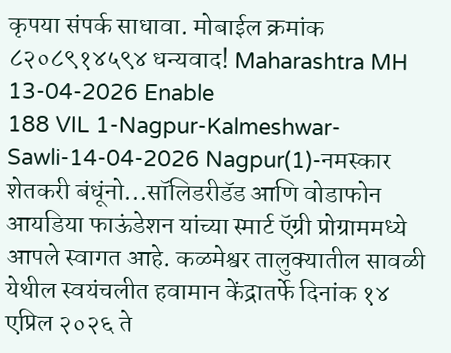कृपया संपर्क साधावा. मोबाईल क्रमांक ८२०८९१४५९४ धन्यवाद! Maharashtra MH 13-04-2026 Enable
188 VIL 1-Nagpur-Kalmeshwar-Sawli-14-04-2026 Nagpur(1)-नमस्कार शेतकरी बंधूंनो...सॉलिडरीडॅड आणि वोडाफोन आयडिया फाऊंडेशन यांच्या स्मार्ट ऍग्री प्रोग्राममध्ये आपले स्वागत आहे. कळमेश्वर तालुक्यातील सावळी येथील स्वयंचलीत हवामान केंद्रातर्फे दिनांक १४ एप्रिल २०२६ ते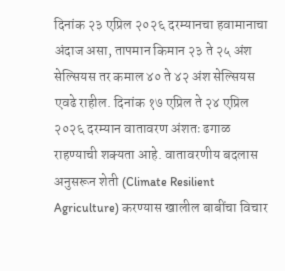दिनांक २३ एप्रिल २०२६ दरम्यानचा हवामानाचा अंदाज असा, तापमान किमान २३ ते २५ अंश सेल्सियस तर कमाल ४० ते ४२ अंश सेल्सियस एवढे राहील. दिनांक १७ एप्रिल ते २४ एप्रिल २०२६ दरम्यान वातावरण अंशतः ढगाळ राहण्याची शक्यता आहे. वातावरणीय बदलास अनुसरून शेती (Climate Resilient Agriculture) करण्यास खालील बाबींचा विचार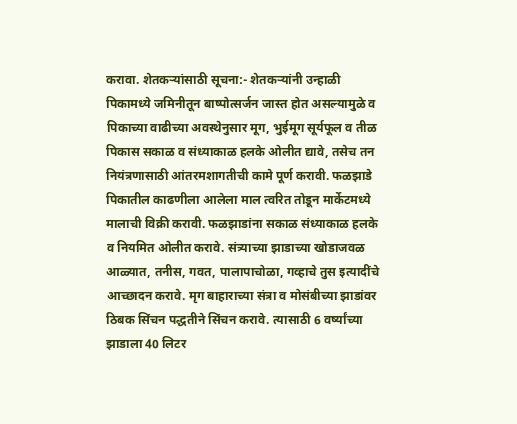करावा. शेतकऱ्यांसाठी सूचना:- शेतकऱ्यांनी उन्हाळी पिकामध्ये जमिनीतून बाष्पोत्सर्जन जास्त होत असल्यामुळे व पिकाच्या वाढीच्या अवस्थेनुसार मूग, भुईमूग सूर्यफूल व तीळ पिकास सकाळ व संध्याकाळ हलके ओलीत द्यावे, तसेच तन नियंत्रणासाठी आंतरमशागतीची कामे पूर्ण करावी. फळझाडे पिकातील काढणीला आलेला माल त्वरित तोडून मार्केटमध्ये मालाची विक्री करावी. फळझाडांना सकाळ संध्याकाळ हलके व नियमित ओलीत करावे. संत्र्याच्या झाडाच्या खोडाजवळ आळ्यात, तनीस, गवत, पालापाचोळा, गव्हाचे तुस इत्यादींचे आच्छादन करावे. मृग बाहाराच्या संत्रा व मोसंबीच्या झाडांवर ठिबक सिंचन पद्धतीने सिंचन करावे. त्यासाठी 6 वर्ष्यांच्या झाडाला 40 लिटर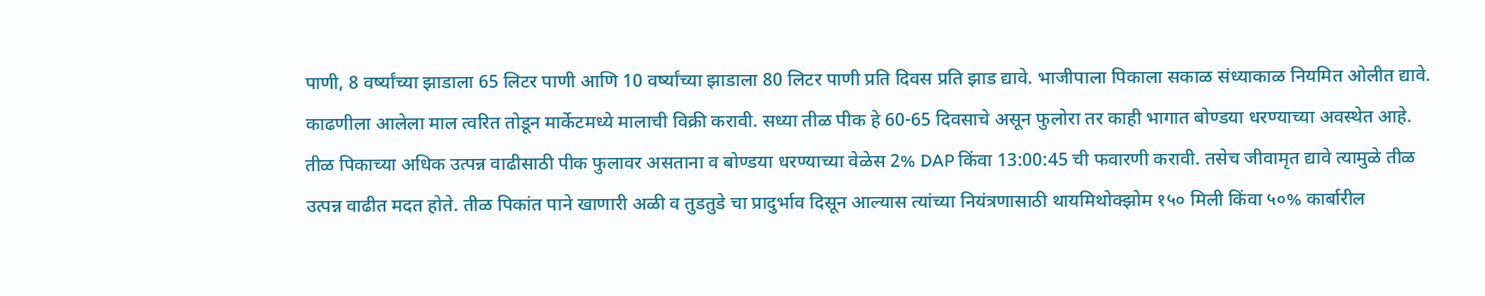पाणी, 8 वर्ष्यांच्या झाडाला 65 लिटर पाणी आणि 10 वर्ष्यांच्या झाडाला 80 लिटर पाणी प्रति दिवस प्रति झाड द्यावे. भाजीपाला पिकाला सकाळ संध्याकाळ नियमित ओलीत द्यावे. काढणीला आलेला माल त्वरित तोडून मार्केटमध्ये मालाची विक्री करावी. सध्या तीळ पीक हे 60-65 दिवसाचे असून फुलोरा तर काही भागात बोण्डया धरण्याच्या अवस्थेत आहे. तीळ पिकाच्या अधिक उत्पन्न वाढीसाठी पीक फुलावर असताना व बोण्डया धरण्याच्या वेळेस 2% DAP किंवा 13:00:45 ची फवारणी करावी. तसेच जीवामृत द्यावे त्यामुळे तीळ उत्पन्न वाढीत मदत होते. तीळ पिकांत पाने खाणारी अळी व तुडतुडे चा प्रादुर्भाव दिसून आल्यास त्यांच्या नियंत्रणासाठी थायमिथोक्झोम १५० मिली किंवा ५०% कार्बारील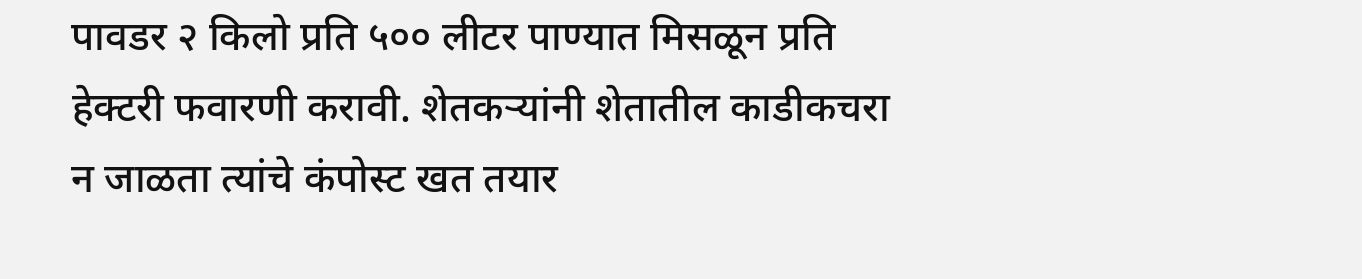पावडर २ किलो प्रति ५०० लीटर पाण्यात मिसळून प्रति हेक्टरी फवारणी करावी. शेतकऱ्यांनी शेतातील काडीकचरा न जाळता त्यांचे कंपोस्ट खत तयार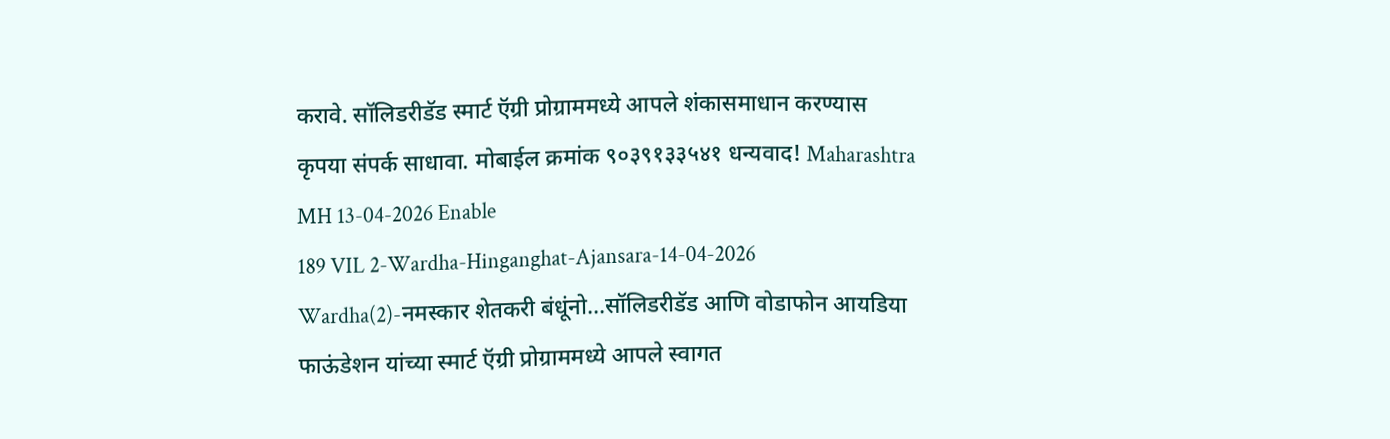करावे. सॉलिडरीडॅड स्मार्ट ऍग्री प्रोग्राममध्ये आपले शंकासमाधान करण्यास कृपया संपर्क साधावा. मोबाईल क्रमांक ९०३९१३३५४१ धन्यवाद! Maharashtra MH 13-04-2026 Enable
189 VIL 2-Wardha-Hinganghat-Ajansara-14-04-2026 Wardha(2)-नमस्कार शेतकरी बंधूंनो...सॉलिडरीडॅड आणि वोडाफोन आयडिया फाऊंडेशन यांच्या स्मार्ट ऍग्री प्रोग्राममध्ये आपले स्वागत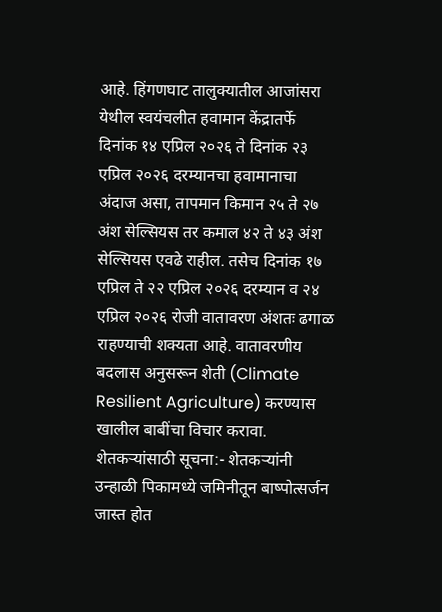आहे. हिंगणघाट तालुक्यातील आजांसरा येथील स्वयंचलीत हवामान केंद्रातर्फे दिनांक १४ एप्रिल २०२६ ते दिनांक २३ एप्रिल २०२६ दरम्यानचा हवामानाचा अंदाज असा, तापमान किमान २५ ते २७ अंश सेल्सियस तर कमाल ४२ ते ४३ अंश सेल्सियस एवढे राहील. तसेच दिनांक १७ एप्रिल ते २२ एप्रिल २०२६ दरम्यान व २४ एप्रिल २०२६ रोजी वातावरण अंशतः ढगाळ राहण्याची शक्यता आहे. वातावरणीय बदलास अनुसरून शेती (Climate Resilient Agriculture) करण्यास खालील बाबींचा विचार करावा. शेतकऱ्यांसाठी सूचना:- शेतकऱ्यांनी उन्हाळी पिकामध्ये जमिनीतून बाष्पोत्सर्जन जास्त होत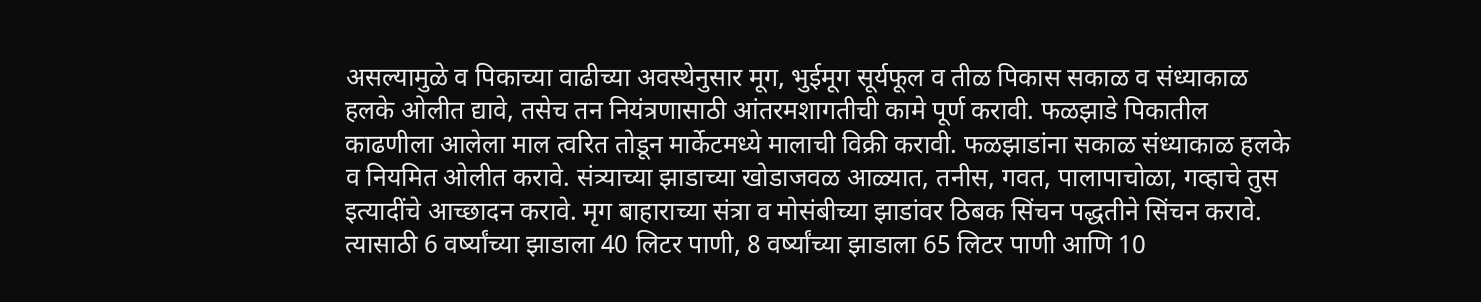असल्यामुळे व पिकाच्या वाढीच्या अवस्थेनुसार मूग, भुईमूग सूर्यफूल व तीळ पिकास सकाळ व संध्याकाळ हलके ओलीत द्यावे, तसेच तन नियंत्रणासाठी आंतरमशागतीची कामे पूर्ण करावी. फळझाडे पिकातील काढणीला आलेला माल त्वरित तोडून मार्केटमध्ये मालाची विक्री करावी. फळझाडांना सकाळ संध्याकाळ हलके व नियमित ओलीत करावे. संत्र्याच्या झाडाच्या खोडाजवळ आळ्यात, तनीस, गवत, पालापाचोळा, गव्हाचे तुस इत्यादींचे आच्छादन करावे. मृग बाहाराच्या संत्रा व मोसंबीच्या झाडांवर ठिबक सिंचन पद्धतीने सिंचन करावे. त्यासाठी 6 वर्ष्यांच्या झाडाला 40 लिटर पाणी, 8 वर्ष्यांच्या झाडाला 65 लिटर पाणी आणि 10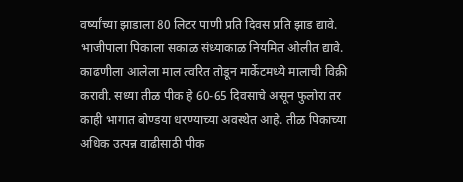वर्ष्यांच्या झाडाला 80 लिटर पाणी प्रति दिवस प्रति झाड द्यावे. भाजीपाला पिकाला सकाळ संध्याकाळ नियमित ओलीत द्यावे. काढणीला आलेला माल त्वरित तोडून मार्केटमध्ये मालाची विक्री करावी. सध्या तीळ पीक हे 60-65 दिवसाचे असून फुलोरा तर काही भागात बोण्डया धरण्याच्या अवस्थेत आहे. तीळ पिकाच्या अधिक उत्पन्न वाढीसाठी पीक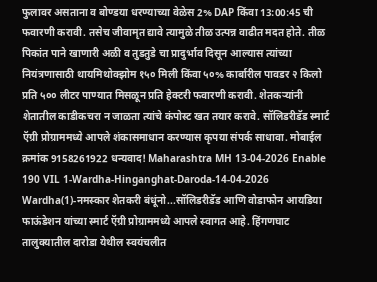फुलावर असताना व बोण्डया धरण्याच्या वेळेस 2% DAP किंवा 13:00:45 ची फवारणी करावी. तसेच जीवामृत द्यावे त्यामुळे तीळ उत्पन्न वाढीत मदत होते. तीळ पिकांत पाने खाणारी अळी व तुडतुडे चा प्रादुर्भाव दिसून आल्यास त्यांच्या नियंत्रणासाठी थायमिथोक्झोम १५० मिली किंवा ५०% कार्बारील पावडर २ किलो प्रति ५०० लीटर पाण्यात मिसळून प्रति हेक्टरी फवारणी करावी. शेतकऱ्यांनी शेतातील काडीकचरा न जाळता त्यांचे कंपोस्ट खत तयार करावे. सॉलिडरीडॅड स्मार्ट ऍग्री प्रोग्राममध्ये आपले शंकासमाधान करण्यास कृपया संपर्क साधावा. मोबाईल क्रमांक 9158261922 धन्यवाद! Maharashtra MH 13-04-2026 Enable
190 VIL 1-Wardha-Hinganghat-Daroda-14-04-2026 Wardha(1)-नमस्कार शेतकरी बंधूंनो...सॉलिडरीडॅड आणि वोडाफोन आयडिया फाऊंडेशन यांच्या स्मार्ट ऍग्री प्रोग्राममध्ये आपले स्वागत आहे. हिंगणघाट तालुक्यातील दारोडा येथील स्वयंचलीत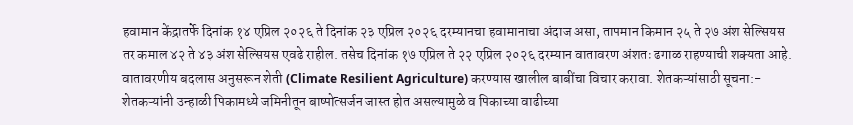हवामान केंद्रातर्फे दिनांक १४ एप्रिल २०२६ ते दिनांक २३ एप्रिल २०२६ दरम्यानचा हवामानाचा अंदाज असा, तापमान किमान २५ ते २७ अंश सेल्सियस तर कमाल ४२ ते ४३ अंश सेल्सियस एवढे राहील. तसेच दिनांक १७ एप्रिल ते २२ एप्रिल २०२६ दरम्यान वातावरण अंशतः ढगाळ राहण्याची शक्यता आहे. वातावरणीय बदलास अनुसरून शेती (Climate Resilient Agriculture) करण्यास खालील बाबींचा विचार करावा. शेतकऱ्यांसाठी सूचना:- शेतकऱ्यांनी उन्हाळी पिकामध्ये जमिनीतून बाष्पोत्सर्जन जास्त होत असल्यामुळे व पिकाच्या वाढीच्या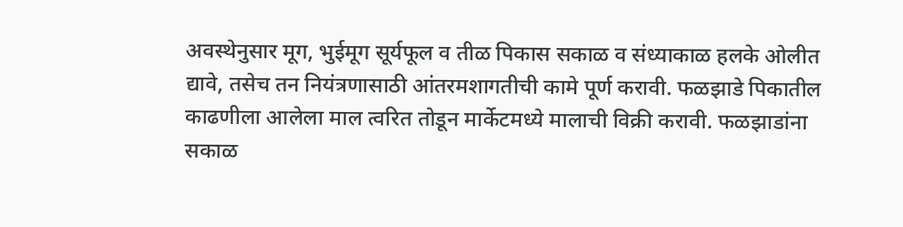अवस्थेनुसार मूग, भुईमूग सूर्यफूल व तीळ पिकास सकाळ व संध्याकाळ हलके ओलीत द्यावे, तसेच तन नियंत्रणासाठी आंतरमशागतीची कामे पूर्ण करावी. फळझाडे पिकातील काढणीला आलेला माल त्वरित तोडून मार्केटमध्ये मालाची विक्री करावी. फळझाडांना सकाळ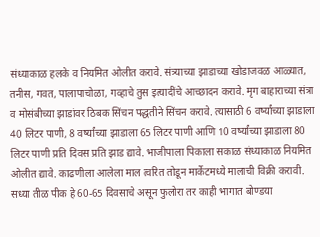संध्याकाळ हलके व नियमित ओलीत करावे. संत्र्याच्या झाडाच्या खोडाजवळ आळ्यात, तनीस, गवत, पालापाचोळा, गव्हाचे तुस इत्यादींचे आच्छादन करावे. मृग बाहाराच्या संत्रा व मोसंबीच्या झाडांवर ठिबक सिंचन पद्धतीने सिंचन करावे. त्यासाठी 6 वर्ष्यांच्या झाडाला 40 लिटर पाणी, 8 वर्ष्यांच्या झाडाला 65 लिटर पाणी आणि 10 वर्ष्यांच्या झाडाला 80 लिटर पाणी प्रति दिवस प्रति झाड द्यावे. भाजीपाला पिकाला सकाळ संध्याकाळ नियमित ओलीत द्यावे. काढणीला आलेला माल त्वरित तोडून मार्केटमध्ये मालाची विक्री करावी. सध्या तीळ पीक हे 60-65 दिवसाचे असून फुलोरा तर काही भागात बोण्डया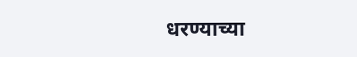धरण्याच्या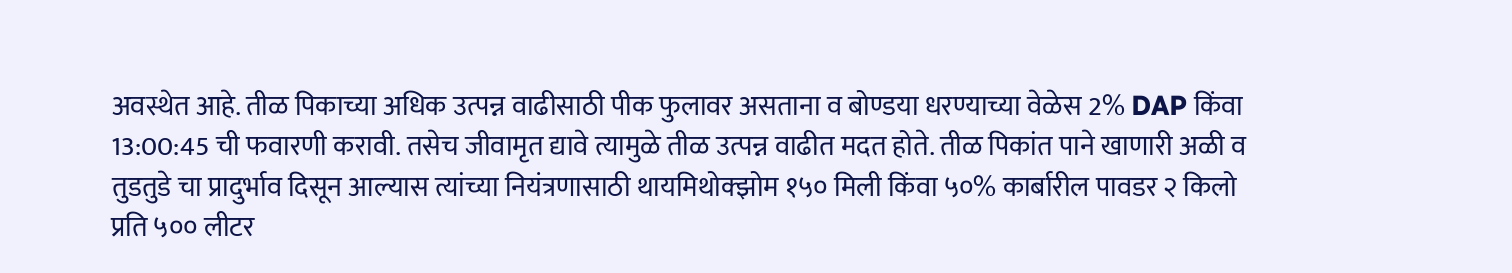अवस्थेत आहे. तीळ पिकाच्या अधिक उत्पन्न वाढीसाठी पीक फुलावर असताना व बोण्डया धरण्याच्या वेळेस 2% DAP किंवा 13:00:45 ची फवारणी करावी. तसेच जीवामृत द्यावे त्यामुळे तीळ उत्पन्न वाढीत मदत होते. तीळ पिकांत पाने खाणारी अळी व तुडतुडे चा प्रादुर्भाव दिसून आल्यास त्यांच्या नियंत्रणासाठी थायमिथोक्झोम १५० मिली किंवा ५०% कार्बारील पावडर २ किलो प्रति ५०० लीटर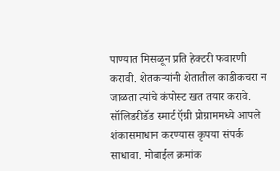पाण्यात मिसळून प्रति हेक्टरी फवारणी करावी. शेतकऱ्यांनी शेतातील काडीकचरा न जाळता त्यांचे कंपोस्ट खत तयार करावे. सॉलिडरीडॅड स्मार्ट ऍग्री प्रोग्राममध्ये आपले शंकासमाधान करण्यास कृपया संपर्क साधावा. मोबाईल क्रमांक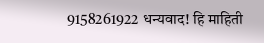9158261922 धन्यवाद! हि माहिती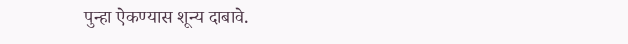पुन्हा ऐकण्यास शून्य दाबावे.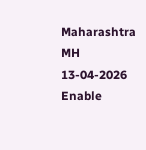Maharashtra MH 13-04-2026 Enable